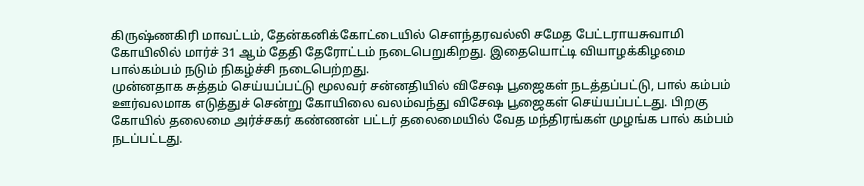கிருஷ்ணகிரி மாவட்டம், தேன்கனிக்கோட்டையில் செளந்தரவல்லி சமேத பேட்டராயசுவாமி கோயிலில் மார்ச் 31 ஆம் தேதி தேரோட்டம் நடைபெறுகிறது. இதையொட்டி வியாழக்கிழமை பால்கம்பம் நடும் நிகழ்ச்சி நடைபெற்றது.
முன்னதாக சுத்தம் செய்யப்பட்டு மூலவர் சன்னதியில் விசேஷ பூஜைகள் நடத்தப்பட்டு, பால் கம்பம் ஊர்வலமாக எடுத்துச் சென்று கோயிலை வலம்வந்து விசேஷ பூஜைகள் செய்யப்பட்டது. பிறகு கோயில் தலைமை அர்ச்சகர் கண்ணன் பட்டர் தலைமையில் வேத மந்திரங்கள் முழங்க பால் கம்பம் நடப்பட்டது.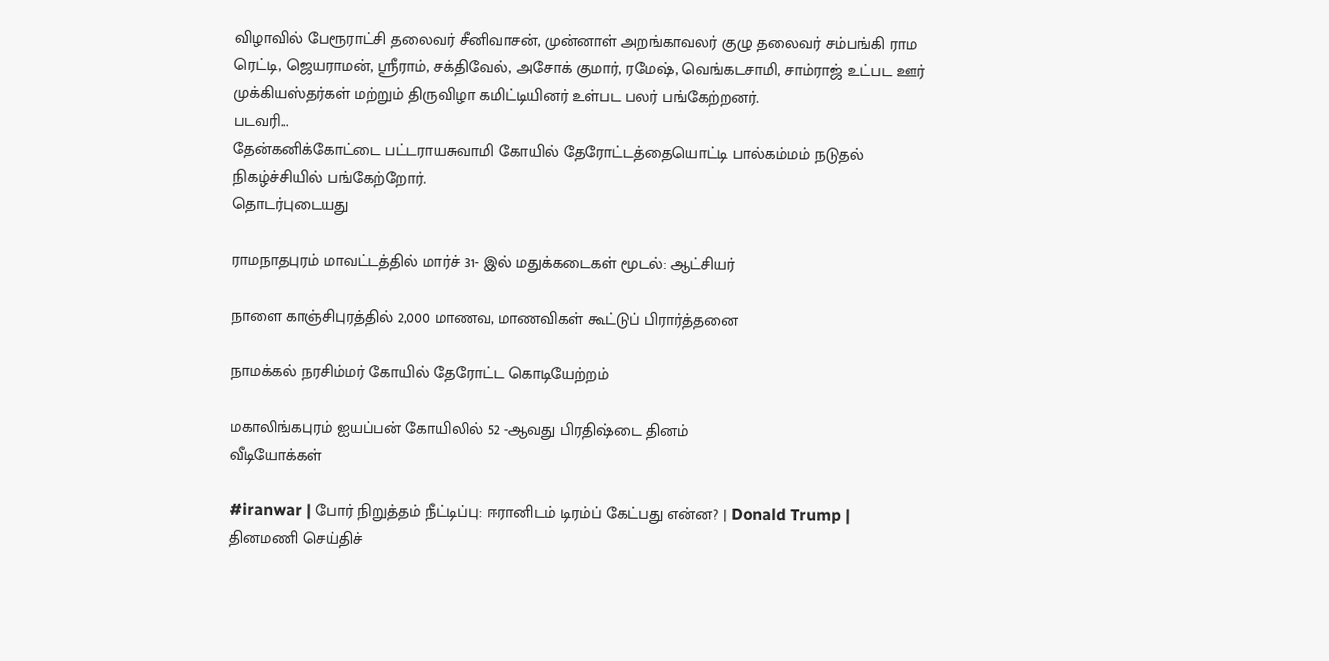விழாவில் பேரூராட்சி தலைவர் சீனிவாசன், முன்னாள் அறங்காவலர் குழு தலைவர் சம்பங்கி ராம ரெட்டி, ஜெயராமன், ஸ்ரீராம், சக்திவேல், அசோக் குமார், ரமேஷ், வெங்கடசாமி, சாம்ராஜ் உட்பட ஊர்
முக்கியஸ்தர்கள் மற்றும் திருவிழா கமிட்டியினர் உள்பட பலர் பங்கேற்றனர்.
படவரி...
தேன்கனிக்கோட்டை பட்டராயசுவாமி கோயில் தேரோட்டத்தையொட்டி பால்கம்மம் நடுதல் நிகழ்ச்சியில் பங்கேற்றோர்.
தொடர்புடையது

ராமநாதபுரம் மாவட்டத்தில் மார்ச் 31- இல் மதுக்கடைகள் மூடல்: ஆட்சியர்

நாளை காஞ்சிபுரத்தில் 2,000 மாணவ, மாணவிகள் கூட்டுப் பிரார்த்தனை

நாமக்கல் நரசிம்மர் கோயில் தேரோட்ட கொடியேற்றம்

மகாலிங்கபுரம் ஐயப்பன் கோயிலில் 52 -ஆவது பிரதிஷ்டை தினம்
வீடியோக்கள்

#iranwar | போர் நிறுத்தம் நீட்டிப்பு: ஈரானிடம் டிரம்ப் கேட்பது என்ன? | Donald Trump |
தினமணி செய்திச்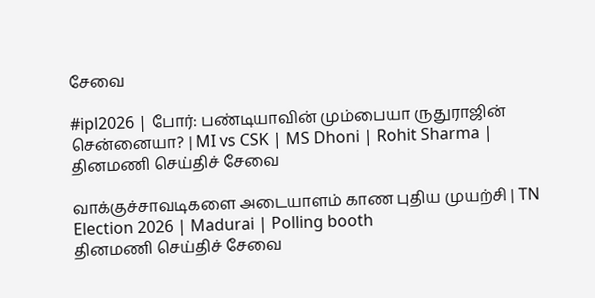சேவை

#ipl2026 | போர்: பண்டியாவின் மும்பையா ருதுராஜின் சென்னையா? | MI vs CSK | MS Dhoni | Rohit Sharma |
தினமணி செய்திச் சேவை

வாக்குச்சாவடிகளை அடையாளம் காண புதிய முயற்சி | TN Election 2026 | Madurai | Polling booth
தினமணி செய்திச் சேவை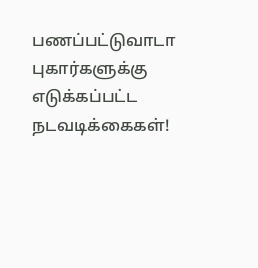பணப்பட்டுவாடா புகார்களுக்கு எடுக்கப்பட்ட நடவடிக்கைகள்!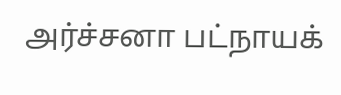அர்ச்சனா பட்நாயக்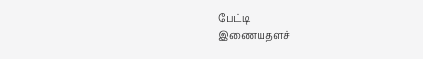பேட்டி
இணையதளச்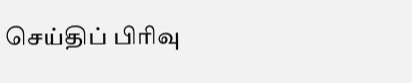செய்திப் பிரிவு